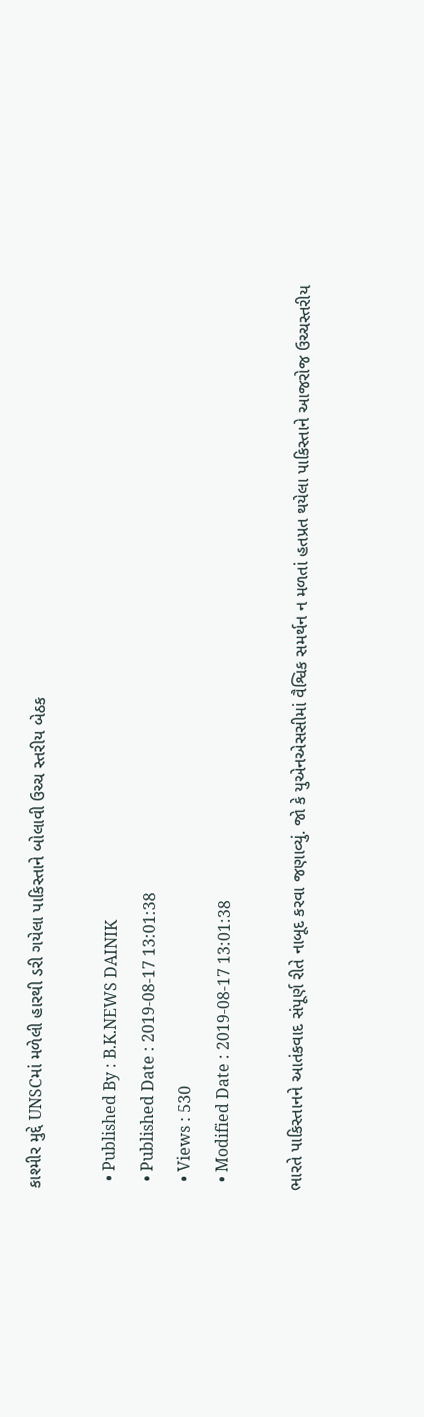કાશ્મીર મુદ્દે UNSCમાં મળેલી હારથી ડરી ગયેલા પાકિસ્તાને બોલાવી ઉચ્ચ સ્તરીય બેઠક

  • Published By : B.K.NEWS DAINIK
  • Published Date : 2019-08-17 13:01:38
  • Views : 530
  • Modified Date : 2019-08-17 13:01:38

ભારતે પાકિસ્તાનને આતંકવાદ સંપૂર્ણ રીતે નાબૂદ કરવા જણાવ્યું. જો કે યુએનએસસીમાં વૈશ્વિક સમર્થન ન મળતાં હતપ્રત થયેલા પાકિસ્તાને આજરોજ ઉચ્ચસ્તરીય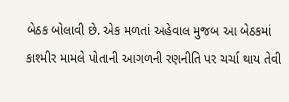બેઠક બોલાવી છે. એક મળતાં અહેવાલ મુજબ આ બેઠકમાં કાશ્મીર મામલે પોતાની આગળની રણનીતિ પર ચર્ચા થાય તેવી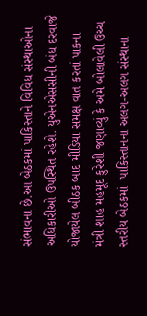સંભાવના છે.આ બેઠકમાં પાકિસ્તાને વિવિધ સંસ્થાઓના અધિકારીઓ ઉપસ્થિત રહેશે. યુએનએસસીની બંધ દરવાજે યોજાયેલ બીઠક બાદ મીડિયા સમક્ષ વાત કરતાં પાકના મંત્રી શાહ મહમૂદ કુરેશી જણાવ્યું કે અમે બોલાવેલી ઉચ્ચ સ્તરીય બેઠકમાં  પાકિસ્તાનના અલગ-અલગ સંસ્થાના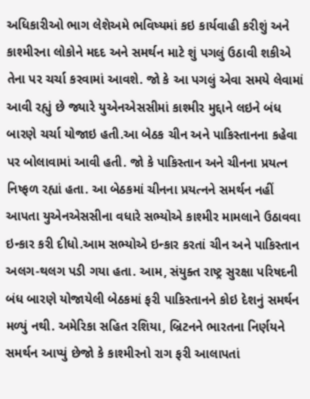અધિકારીઓ ભાગ લેશેઅમે ભવિષ્યમાં કઇ કાર્યવાહી કરીશું અને કાશ્મીરના લોકોને મદદ અને સમર્થન માટે શું પગલું ઉઠાવી શકીએ તેના પર ચર્ચા કરવામાં આવશે. જો કે આ પગલું એવા સમયે લેવામાં આવી રહ્યું છે જ્યારે યુએનએસસીમાં કાશ્મીર મુદ્દાને લઇને બંધ બારણે ચર્ચા યોજાઇ હતી.આ બેઠક ચીન અને પાકિસ્તાનના કહેવા પર બોલાવામાં આવી હતી. જો કે પાકિસ્તાન અને ચીનના પ્રયત્ન નિષ્ફળ રહ્યાં હતા. આ બેઠકમાં ચીનના પ્રયત્નને સમર્થન નહીં આપતા યુએનએસસીના વધારે સભ્યોએ કાશ્મીર મામલાને ઉઠાવવા ઇન્કાર કરી દીધો.આમ સભ્યોએ ઇન્કાર કરતાં ચીન અને પાકિસ્તાન અલગ-થલગ પડી ગયા હતા. આમ, સંયુક્ત રાષ્ટ્ર સુરક્ષા પરિષદની બંધ બારણે યોજાયેલી બેઠકમાં ફરી પાકિસ્તાનને કોઇ દેશનું સમર્થન મળ્યું નથી. અમેરિકા સહિત રશિયા, બ્રિટનને ભારતના નિર્ણયને સમર્થન આપ્યું છેજો કે કાશ્મીરનો રાગ ફરી આલાપતાં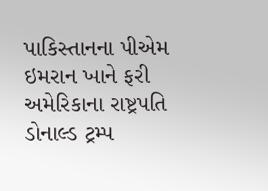પાકિસ્તાનના પીએમ ઇમરાન ખાને ફરી અમેરિકાના રાષ્ટ્રપતિ ડોનાલ્ડ ટ્રમ્પ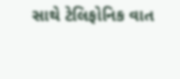સાથે ટેલિફોનિક વાત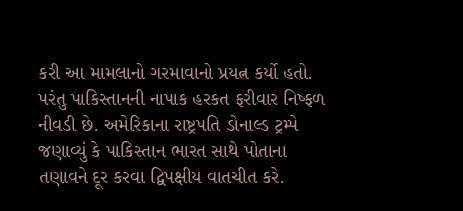કરી આ મામલાનો ગરમાવાનો પ્રયત્ન કર્યો હતો. પરંતુ પાકિસ્તાનની નાપાક હરકત ફરીવાર નિષ્ફળ નીવડી છે. અમેરિકાના રાષ્ટ્રપતિ ડોનાલ્ડ ટ્રમ્પે જણાવ્યું કે પાકિસ્તાન ભારત સાથે પોતાના તણાવને દૂર કરવા દ્વિપક્ષીય વાતચીત કરે.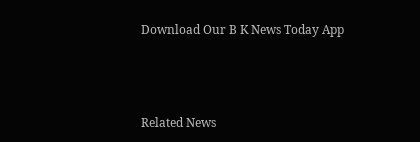Download Our B K News Today App



Related News